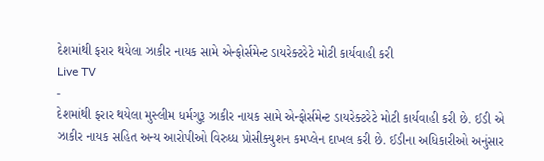દેશમાંથી ફરાર થયેલા ઝાકીર નાયક સામે એન્ફોર્સમેન્ટ ડાયરેક્ટરેટે મોટી કાર્યવાહી કરી
Live TV
-
દેશમાંથી ફરાર થયેલા મુસ્લીમ ધર્મગુરૂ ઝાકીર નાયક સામે એન્ફોર્સમેન્ટ ડાયરેક્ટરેટે મોટી કાર્યવાહી કરી છે. ઈડી એ ઝાકીર નાયક સહિત અન્ય આરોપીઓ વિરુધ્ધ પ્રોસીક્યુશન કમપ્લેન દાખલ કરી છે. ઈડીના અધિકારીઓ અનુંસાર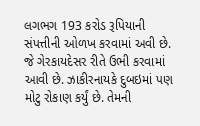લગભગ 193 કરોડ રૂપિયાની સંપત્તીની ઓળખ કરવામાં અવી છે. જે ગેરકાયદેસર રીતે ઉભી કરવામાં આવી છે. ઝાકીરનાયકે દુબઇમાં પણ મોટુ રોકાણ કર્યું છે. તેમની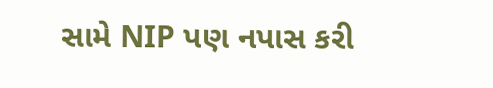સામે NIP પણ નપાસ કરી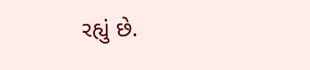રહ્યું છે.